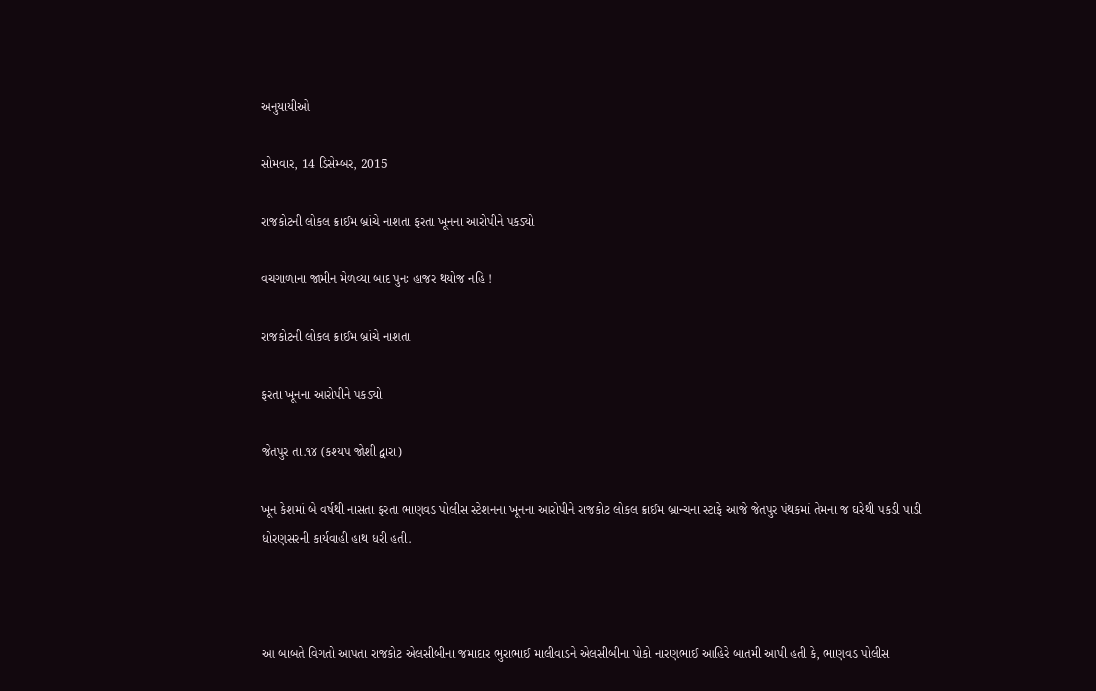અનુયાયીઓ

સોમવાર, 14 ડિસેમ્બર, 2015

રાજકોટની લોકલ ક્રાઈમ બ્રાંચે નાશતા ફરતા ખૂનના આરોપીને પકડ્યો

વચગાળાના જામીન મેળવ્યા બાદ પુનઃ હાજર થયોજ નહિ !

રાજકોટની લોકલ ક્રાઈમ બ્રાંચે નાશતા

ફરતા ખૂનના આરોપીને પકડ્યો

જેતપુર તા.૧૪ (કશ્યપ જોશી દ્વારા)

ખૂન કેશમાં બે વર્ષથી નાસતા ફરતા ભાણવડ પોલીસ સ્ટેશનના ખૂનના આરોપીને રાજકોટ લોકલ ક્રાઈમ બ્રાન્ચના સ્ટાફે આજે જેતપુર પંથકમાં તેમના જ ઘરેથી પકડી પાડી ધોરણસરની કાર્યવાહી હાથ ધરી હતી.



આ બાબતે વિગતો આપતા રાજકોટ એલસીબીના જમાદાર ભુરાભાઈ માલીવાડને એલસીબીના પોકો નારણભાઈ આહિરે બાતમી આપી હતી કે, ભાણવડ પોલીસ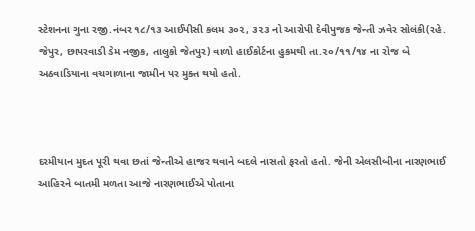સ્ટેશનના ગુના રજી.નંબર ૧૮/૧૩ આઈપીસી કલમ ૩૦૨, ૩૨૩ નો આરોપી દેવીપુજક જેન્તી ઝવેર સોલંકી(રહે. જેપુર, છાપરવાડી ડેમ નજીક, તાલુકો જેતપુર) વાળો હાઈકોર્ટના હુકમથી તા.૨૦/૧૧/૧૪ ના રોજ બે અઠવાડિયાના વચગાળાના જામીન પર મુક્ત થયો હતો.



દરમીયાન મુદત પૂરી થવા છતાં જેન્તીએ હાજર થવાને બદલે નાસતો ફરતો હતો. જેની એલસીબીના નારણભાઈ આહિરને બાતમી મળતા આજે નારણભાઈએ પોતાના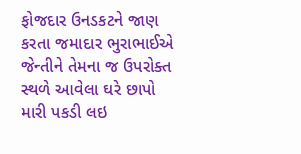ફોજદાર ઉનડકટને જાણ કરતા જમાદાર ભુરાભાઈએ જેન્તીને તેમના જ ઉપરોક્ત સ્થળે આવેલા ઘરે છાપો મારી પકડી લઇ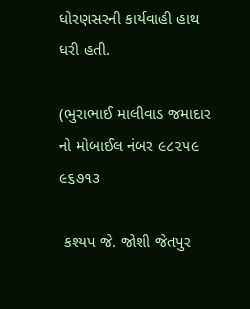ધોરણસરની કાર્યવાહી હાથ ધરી હતી.

(ભુરાભાઈ માલીવાડ જમાદાર નો મોબાઈલ નંબર ૯૮૨૫૯ ૯૬૭૧૩

 કશ્યપ જે. જોશી જેતપુર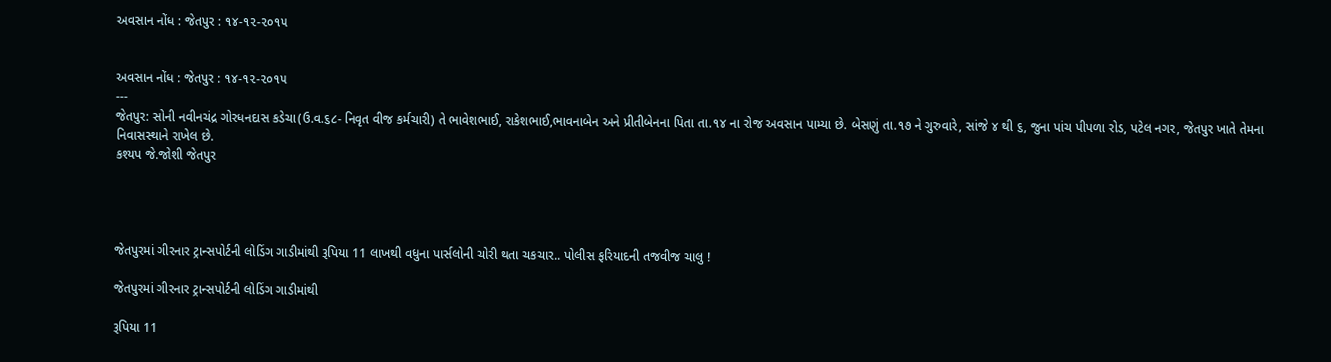અવસાન નોંધ : જેતપુર : ૧૪-૧૨-૨૦૧૫


અવસાન નોંધ : જેતપુર : ૧૪-૧૨-૨૦૧૫
---
જેતપુર: સોની નવીનચંદ્ર ગોરધનદાસ કડેચા(ઉ.વ.૬૮- નિવૃત વીજ કર્મચારી) તે ભાવેશભાઈ, રાકેશભાઈ,ભાવનાબેન અને પ્રીતીબેનના પિતા તા.૧૪ ના રોજ અવસાન પામ્યા છે. બેસણું તા.૧૭ ને ગુરુવારે, સાંજે ૪ થી ૬, જુના પાંચ પીપળા રોડ, પટેલ નગર, જેતપુર ખાતે તેમના નિવાસસ્થાને રાખેલ છે.
કશ્યપ જે.જોશી જેતપુર




જેતપુરમાં ગીરનાર ટ્રાન્સપોર્ટની લોડિંગ ગાડીમાંથી રૂપિયા 11 લાખથી વધુના પાર્સલોની ચોરી થતા ચકચાર.. પોલીસ ફરિયાદની તજવીજ ચાલુ !

જેતપુરમાં ગીરનાર ટ્રાન્સપોર્ટની લોડિંગ ગાડીમાંથી

રૂપિયા 11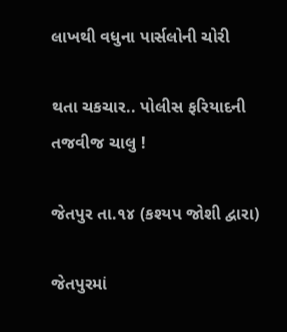લાખથી વધુના પાર્સલોની ચોરી

થતા ચકચાર.. પોલીસ ફરિયાદની તજવીજ ચાલુ !

જેતપુર તા.૧૪ (કશ્યપ જોશી દ્વારા)

જેતપુરમાં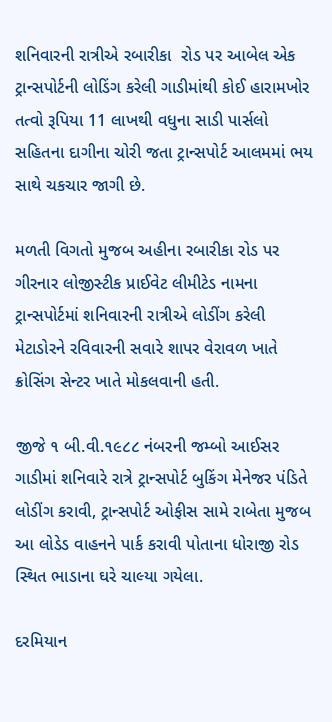શનિવારની રાત્રીએ રબારીકા  રોડ પર આબેલ એક ટ્રાન્સપોર્ટની લોડિંગ કરેલી ગાડીમાંથી કોઈ હારામખોર તત્વો રૂપિયા 11 લાખથી વધુના સાડી પાર્સલો સહિતના દાગીના ચોરી જતા ટ્રાન્સપોર્ટ આલમમાં ભય સાથે ચકચાર જાગી છે.

મળતી વિગતો મુજબ અહીના રબારીકા રોડ પર ગીરનાર લોજીસ્ટીક પ્રાઈવેટ લીમીટેડ નામના ટ્રાન્સપોર્ટમાં શનિવારની રાત્રીએ લોડીંગ કરેલી મેટાડોરને રવિવારની સવારે શાપર વેરાવળ ખાતે ક્રોસિંગ સેન્ટર ખાતે મોકલવાની હતી.

જીજે ૧ બી.વી.૧૯૮૮ નંબરની જમ્બો આઈસર ગાડીમાં શનિવારે રાત્રે ટ્રાન્સપોર્ટ બુકિંગ મેનેજર પંડિતે લોડીંગ કરાવી, ટ્રાન્સપોર્ટ ઓફીસ સામે રાબેતા મુજબ આ લોડેડ વાહનને પાર્ક કરાવી પોતાના ધોરાજી રોડ સ્થિત ભાડાના ઘરે ચાલ્યા ગયેલા.

દરમિયાન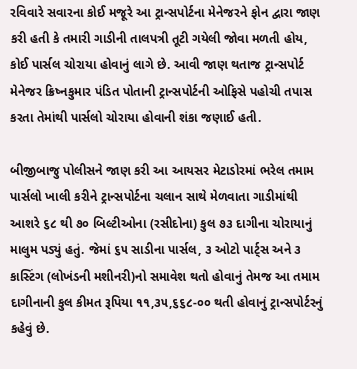રવિવારે સવારના કોઈ મજૂરે આ ટ્રાન્સપોર્ટના મેનેજરને ફોન દ્વારા જાણ કરી હતી કે તમારી ગાડીની તાલપત્રી તૂટી ગયેલી જોવા મળતી હોય, કોઈ પાર્સલ ચોરાયા હોવાનું લાગે છે. આવી જાણ થતાજ ટ્રાન્સપોર્ટ મેનેજર ક્રિષ્નકુમાર પંડિત પોતાની ટ્રાન્સપોર્ટની ઓફિસે પહોચી તપાસ કરતા તેમાંથી પાર્સલો ચોરાયા હોવાની શંકા જણાઈ હતી.

બીજીબાજુ પોલીસને જાણ કરી આ આયસર મેટાડોરમાં ભરેલ તમામ પાર્સલો ખાલી કરીને ટ્રાન્સપોર્ટના ચલાન સાથે મેળવાતા ગાડીમાંથી આશરે ૬૮ થી ૭૦ બિલ્ટીઓના (રસીદોના) કુલ ૭૩ દાગીના ચોરાયાનું માલુમ પડ્યું હતું. જેમાં ૬૫ સાડીના પાર્સલ, ૩ ઓટો પાર્ટ્સ અને ૩ કાસ્ટિંગ (લોખંડની મશીનરી)નો સમાવેશ થતો હોવાનું તેમજ આ તમામ દાગીનાની કુલ કીમત રૂપિયા ૧૧,૩૫,૬૬૮-૦૦ થતી હોવાનું ટ્રાન્સપોર્ટરનું કહેવું છે.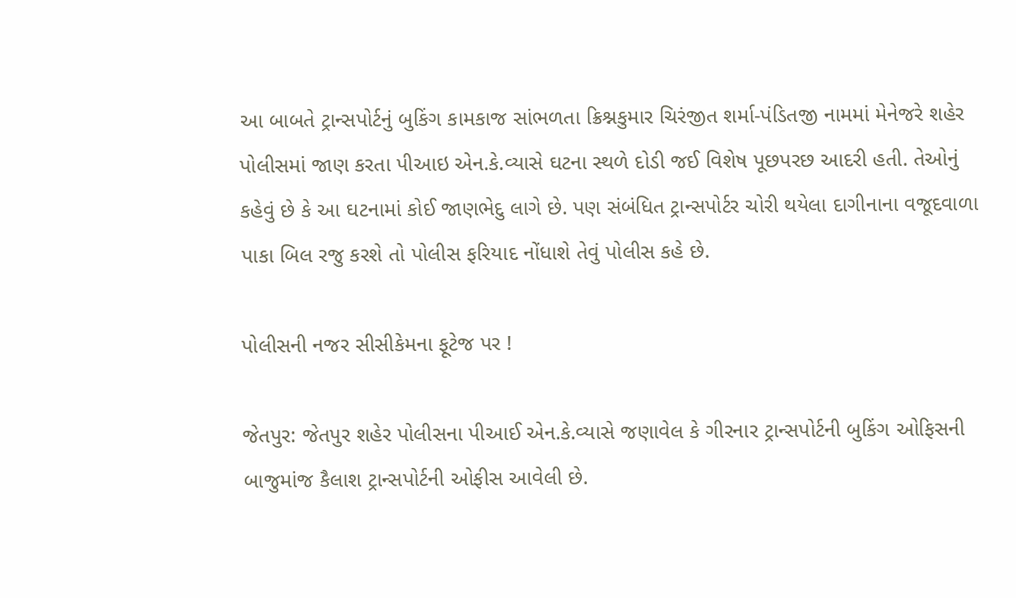આ બાબતે ટ્રાન્સપોર્ટનું બુકિંગ કામકાજ સાંભળતા ક્રિશ્નકુમાર ચિરંજીત શર્મા-પંડિતજી નામમાં મેનેજરે શહેર પોલીસમાં જાણ કરતા પીઆઇ એન.કે.વ્યાસે ઘટના સ્થળે દોડી જઈ વિશેષ પૂછપરછ આદરી હતી. તેઓનું કહેવું છે કે આ ઘટનામાં કોઈ જાણભેદુ લાગે છે. પણ સંબંધિત ટ્રાન્સપોર્ટર ચોરી થયેલા દાગીનાના વજૂદવાળા પાકા બિલ રજુ કરશે તો પોલીસ ફરિયાદ નોંધાશે તેવું પોલીસ કહે છે.

પોલીસની નજર સીસીકેમના ફૂટેજ પર !

જેતપુર: જેતપુર શહેર પોલીસના પીઆઈ એન.કે.વ્યાસે જણાવેલ કે ગીરનાર ટ્રાન્સપોર્ટની બુકિંગ ઓફિસની બાજુમાંજ કૈલાશ ટ્રાન્સપોર્ટની ઓફીસ આવેલી છે.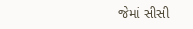જેમાં સીસી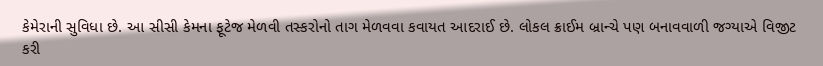કેમેરાની સુવિધા છે. આ સીસી કેમના ફૂટેજ મેળવી તસ્કરોનો તાગ મેળવવા કવાયત આદરાઈ છે. લોકલ ક્રાઈમ બ્રાન્ચે પણ બનાવવાળી જગ્યાએ વિજીટ કરી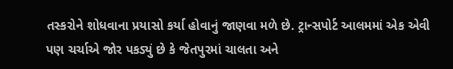તસ્કરોને શોધવાના પ્રયાસો કર્યા હોવાનું જાણવા મળે છે. ટ્રાન્સપોર્ટ આલમમાં એક એવી પણ ચર્ચાએ જોર પકડ્યું છે કે જેતપુરમાં ચાલતા અને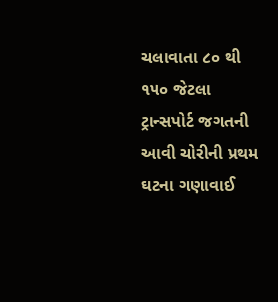ચલાવાતા ૮૦ થી ૧૫૦ જેટલા ટ્રાન્સપોર્ટ જગતની આવી ચોરીની પ્રથમ ઘટના ગણાવાઈ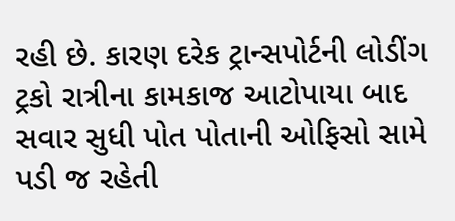રહી છે. કારણ દરેક ટ્રાન્સપોર્ટની લોડીંગ ટ્રકો રાત્રીના કામકાજ આટોપાયા બાદ સવાર સુધી પોત પોતાની ઓફિસો સામે પડી જ રહેતી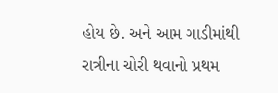હોય છે. અને આમ ગાડીમાંથી રાત્રીના ચોરી થવાનો પ્રથમ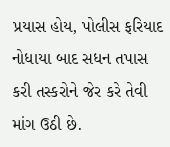પ્રયાસ હોય, પોલીસ ફરિયાદ નોધાયા બાદ સધન તપાસ કરી તસ્કરોને જેર કરે તેવી માંગ ઉઠી છે.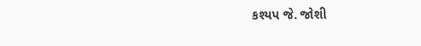કશ્યપ જે. જોશી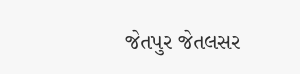જેતપુર જેતલસર